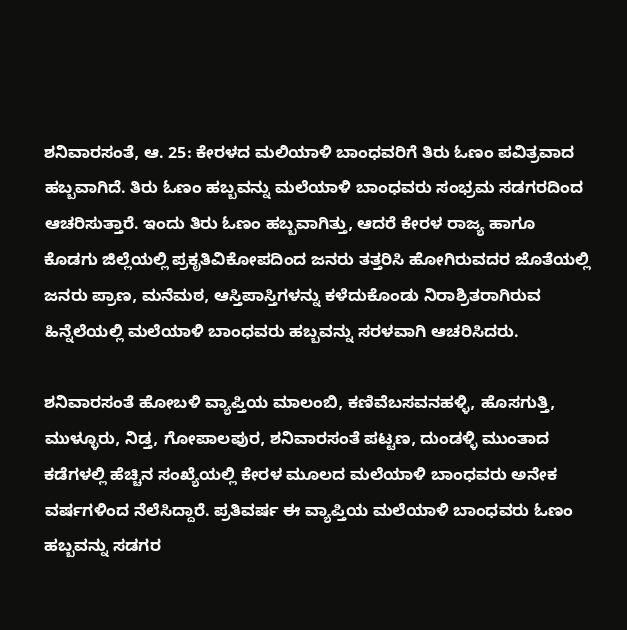ಶನಿವಾರಸಂತೆ, ಆ. 25: ಕೇರಳದ ಮಲಿಯಾಳಿ ಬಾಂಧವರಿಗೆ ತಿರು ಓಣಂ ಪವಿತ್ರವಾದ ಹಬ್ಬವಾಗಿದೆ. ತಿರು ಓಣಂ ಹಬ್ಬವನ್ನು ಮಲೆಯಾಳಿ ಬಾಂಧವರು ಸಂಭ್ರಮ ಸಡಗರದಿಂದ ಆಚರಿಸುತ್ತಾರೆ. ಇಂದು ತಿರು ಓಣಂ ಹಬ್ಬವಾಗಿತ್ತು, ಆದರೆ ಕೇರಳ ರಾಜ್ಯ ಹಾಗೂ ಕೊಡಗು ಜಿಲ್ಲೆಯಲ್ಲಿ ಪ್ರಕೃತಿವಿಕೋಪದಿಂದ ಜನರು ತತ್ತರಿಸಿ ಹೋಗಿರುವದರ ಜೊತೆಯಲ್ಲಿ ಜನರು ಪ್ರಾಣ, ಮನೆಮಠ, ಆಸ್ತಿಪಾಸ್ತಿಗಳನ್ನು ಕಳೆದುಕೊಂಡು ನಿರಾಶ್ರಿತರಾಗಿರುವ ಹಿನ್ನೆಲೆಯಲ್ಲಿ ಮಲೆಯಾಳಿ ಬಾಂಧವರು ಹಬ್ಬವನ್ನು ಸರಳವಾಗಿ ಆಚರಿಸಿದರು.

ಶನಿವಾರಸಂತೆ ಹೋಬಳಿ ವ್ಯಾಪ್ತಿಯ ಮಾಲಂಬಿ, ಕಣಿವೆಬಸವನಹಳ್ಳಿ, ಹೊಸಗುತ್ತಿ, ಮುಳ್ಳೂರು, ನಿಡ್ತ, ಗೋಪಾಲಪುರ, ಶನಿವಾರಸಂತೆ ಪಟ್ಟಣ, ದುಂಡಳ್ಳಿ ಮುಂತಾದ ಕಡೆಗಳಲ್ಲಿ ಹೆಚ್ಚಿನ ಸಂಖ್ಯೆಯಲ್ಲಿ ಕೇರಳ ಮೂಲದ ಮಲೆಯಾಳಿ ಬಾಂಧವರು ಅನೇಕ ವರ್ಷಗಳಿಂದ ನೆಲೆಸಿದ್ದಾರೆ. ಪ್ರತಿವರ್ಷ ಈ ವ್ಯಾಪ್ತಿಯ ಮಲೆಯಾಳಿ ಬಾಂಧವರು ಓಣಂ ಹಬ್ಬವನ್ನು ಸಡಗರ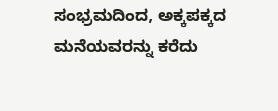ಸಂಭ್ರಮದಿಂದ, ಅಕ್ಕಪಕ್ಕದ ಮನೆಯವರನ್ನು ಕರೆದು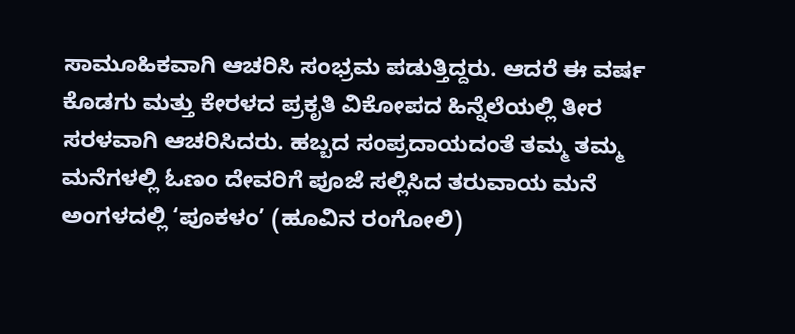ಸಾಮೂಹಿಕವಾಗಿ ಆಚರಿಸಿ ಸಂಭ್ರಮ ಪಡುತ್ತಿದ್ದರು. ಆದರೆ ಈ ವರ್ಷ ಕೊಡಗು ಮತ್ತು ಕೇರಳದ ಪ್ರಕೃತಿ ವಿಕೋಪದ ಹಿನ್ನೆಲೆಯಲ್ಲಿ ತೀರ ಸರಳವಾಗಿ ಆಚರಿಸಿದರು. ಹಬ್ಬದ ಸಂಪ್ರದಾಯದಂತೆ ತಮ್ಮ ತಮ್ಮ ಮನೆಗಳಲ್ಲಿ ಓಣಂ ದೇವರಿಗೆ ಪೂಜೆ ಸಲ್ಲಿಸಿದ ತರುವಾಯ ಮನೆ ಅಂಗಳದಲ್ಲಿ ‘ಪೂಕಳಂ’ (ಹೂವಿನ ರಂಗೋಲಿ)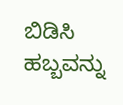ಬಿಡಿಸಿ ಹಬ್ಬವನ್ನು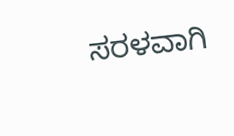ಸರಳವಾಗಿ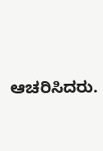ಆಚರಿಸಿದರು.